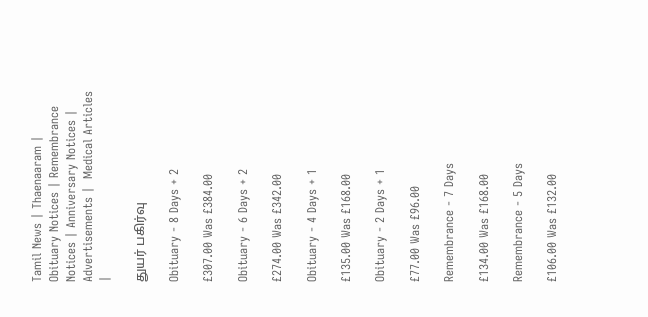Tamil News | Thaenaaram | Obituary Notices | Remembrance Notices | Anniversary Notices | Advertisements |  Medical Articles |

துயர் பகிர்வு

Obituary - 8 Days + 2

£307.00 Was £384.00

Obituary - 6 Days + 2

£274.00 Was £342.00

Obituary - 4 Days + 1

£135.00 Was £168.00

Obituary - 2 Days + 1

£77.00 Was £96.00

Remembrance - 7 Days

£134.00 Was £168.00

Remembrance - 5 Days

£106.00 Was £132.00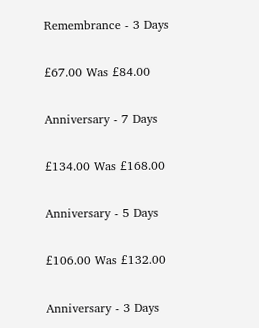Remembrance - 3 Days

£67.00 Was £84.00

Anniversary - 7 Days

£134.00 Was £168.00

Anniversary - 5 Days

£106.00 Was £132.00

Anniversary - 3 Days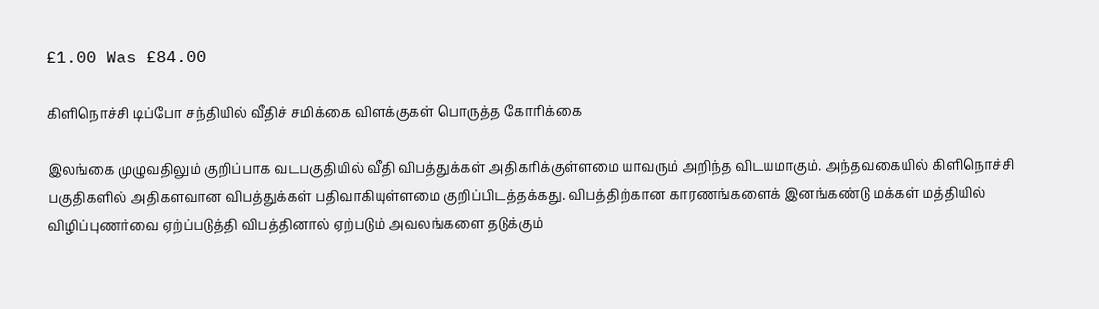£1.00 Was £84.00

கிளிநொச்சி டிப்போ சந்தியில் வீதிச் சமிக்கை விளக்குகள் பொருத்த கோரிக்கை

இலங்கை முழுவதிலும் குறிப்பாக வடபகுதியில் வீதி விபத்துக்கள் அதிகரிக்குள்ளமை யாவரும் அறிந்த விடயமாகும். அந்தவகையில் கிளிநொச்சி பகுதிகளில் அதிகளவான விபத்துக்கள் பதிவாகியுள்ளமை குறிப்பிடத்தக்கது. விபத்திற்கான காரணங்களைக் இனங்கண்டு மக்கள் மத்தியில் விழிப்புணர்வை ஏற்ப்படுத்தி விபத்தினால் ஏற்படும் அவலங்களை தடுக்கும்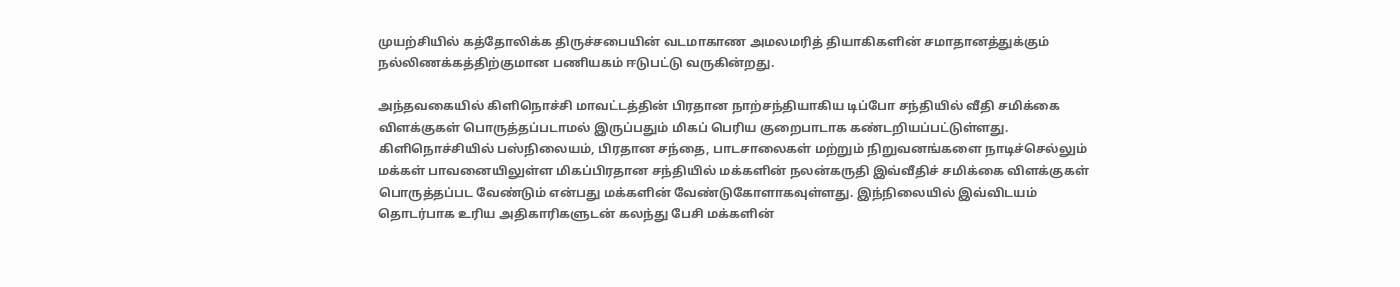முயற்சியில் கத்தோலிக்க திருச்சபையின் வடமாகாண அமலமரித் தியாகிகளின் சமாதானத்துக்கும் நல்லிணக்கத்திற்குமான பணியகம் ஈடுபட்டு வருகின்றது.

அந்தவகையில் கிளிநொச்சி மாவட்டத்தின் பிரதான நாற்சந்தியாகிய டிப்போ சந்தியில் வீதி சமிக்கை விளக்குகள் பொருத்தப்படாமல் இருப்பதும் மிகப் பெரிய குறைபாடாக கண்டறியப்பட்டுள்ளது. கிளிநொச்சியில் பஸ்நிலையம், பிரதான சந்தை, பாடசாலைகள் மற்றும் நிறுவனங்களை நாடிச்செல்லும் மக்கள் பாவனையிலுள்ள மிகப்பிரதான சந்தியில் மக்களின் நலன்கருதி இவ்வீதிச் சமிக்கை விளக்குகள் பொருத்தப்பட வேண்டும் என்பது மக்களின் வேண்டுகோளாகவுள்ளது. இந்நிலையில் இவ்விடயம் தொடர்பாக உரிய அதிகாரிகளுடன் கலந்து பேசி மக்களின்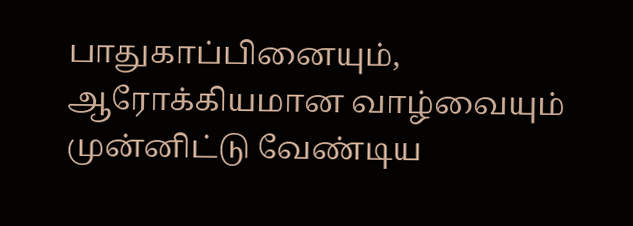பாதுகாப்பினையும், ஆரோக்கியமான வாழ்வையும் முன்னிட்டு வேண்டிய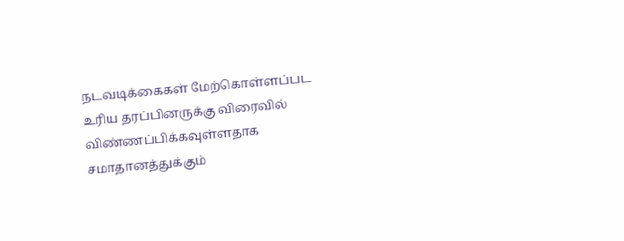நடவடிக்கைகள் மேற்கொள்ளப்பட உரிய தரப்பினருக்கு விரைவில் விண்ணப்பிக்கவுள்ளதாக சமாதானத்துக்கும்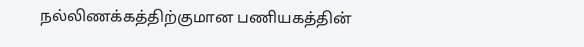நல்லிணக்கத்திற்குமான பணியகத்தின்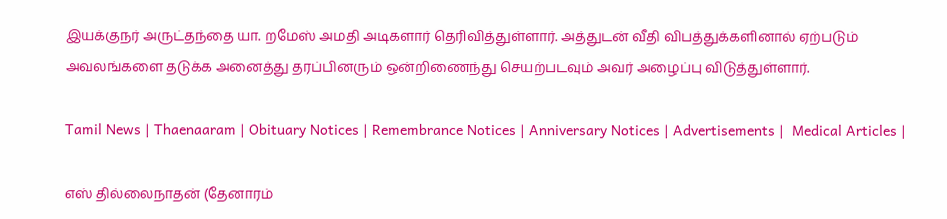இயக்குநர் அருட்தந்தை யா. றமேஸ் அமதி அடிகளார் தெரிவித்துள்ளார். அத்துடன் வீதி விபத்துக்களினால் ஏற்படும் அவலங்களை தடுக்க அனைத்து தரப்பினரும் ஒன்றிணைந்து செயற்படவும் அவர் அழைப்பு விடுத்துள்ளார்.

Tamil News | Thaenaaram | Obituary Notices | Remembrance Notices | Anniversary Notices | Advertisements |  Medical Articles |

எஸ் தில்லைநாதன் (தேனாரம்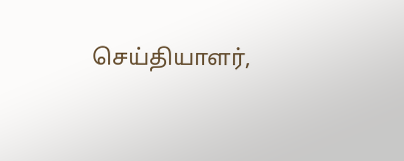செய்தியாளர்,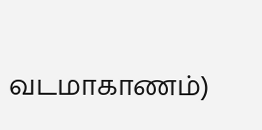வடமாகாணம்)